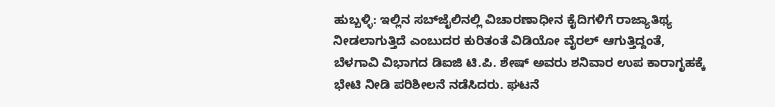ಹುಬ್ಬಳ್ಳಿ: ಇಲ್ಲಿನ ಸಬ್‌ಜೈಲಿನಲ್ಲಿ ವಿಚಾರಣಾಧೀನ ಕೈದಿಗಳಿಗೆ ರಾಜ್ಯಾತಿಥ್ಯ ನೀಡಲಾಗುತ್ತಿದೆ ಎಂಬುದರ ಕುರಿತಂತೆ ವಿಡಿಯೋ ವೈರಲ್‌ ಆಗುತ್ತಿದ್ದಂತೆ, ಬೆಳಗಾವಿ ವಿಭಾಗದ ಡಿಐಜಿ ಟಿ.ಪಿ. ಶೇಷ್‌ ಅವರು ಶನಿವಾರ ಉಪ ಕಾರಾಗೃಹಕ್ಕೆ ಭೇಟಿ ನೀಡಿ ಪರಿಶೀಲನೆ ನಡೆಸಿದರು. ಘಟನೆ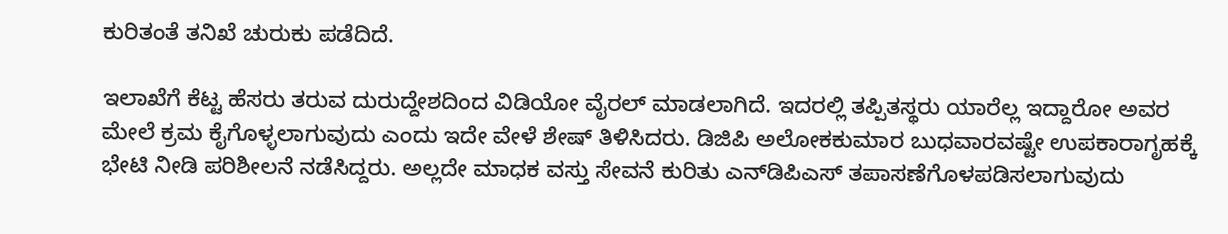ಕುರಿತಂತೆ ತನಿಖೆ ಚುರುಕು ಪಡೆದಿದೆ.

ಇಲಾಖೆಗೆ ಕೆಟ್ಟ ಹೆಸರು ತರುವ ದುರುದ್ದೇಶದಿಂದ ವಿಡಿಯೋ ವೈರಲ್‌ ಮಾಡಲಾಗಿದೆ. ಇದರಲ್ಲಿ ತಪ್ಪಿತಸ್ಥರು ಯಾರೆಲ್ಲ ಇದ್ದಾರೋ ಅವರ ಮೇಲೆ ಕ್ರಮ ಕೈಗೊಳ್ಳಲಾಗುವುದು ಎಂದು ಇದೇ ವೇಳೆ ಶೇಷ್‌ ತಿಳಿಸಿದರು. ಡಿಜಿಪಿ ಅಲೋಕಕುಮಾರ ಬುಧವಾರವಷ್ಟೇ ಉಪಕಾರಾಗೃಹಕ್ಕೆ ಭೇಟಿ ನೀಡಿ ಪರಿಶೀಲನೆ ನಡೆಸಿದ್ದರು. ಅಲ್ಲದೇ ಮಾಧಕ ವಸ್ತು ಸೇವನೆ ಕುರಿತು ಎನ್‌ಡಿಪಿಎಸ್‌ ತಪಾಸಣೆಗೊಳಪಡಿಸಲಾಗುವುದು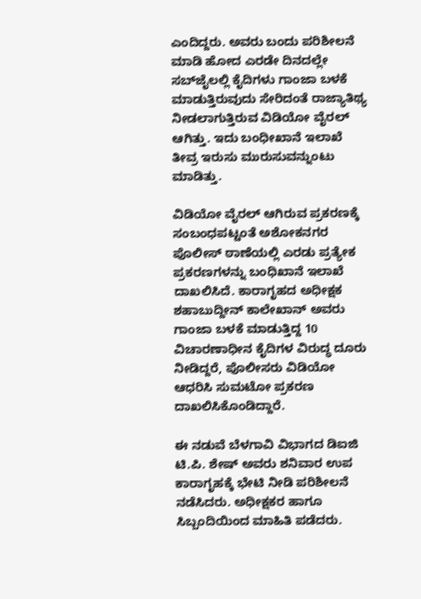ಎಂದಿದ್ದರು. ಅವರು ಬಂದು ಪರಿಶೀಲನೆ ಮಾಡಿ ಹೋದ ಎರಡೇ ದಿನದಲ್ಲೇ ಸಬ್‌ಜೈಲಲ್ಲಿ ಕೈದಿಗಳು ಗಾಂಜಾ ಬಳಕೆ ಮಾಡುತ್ತಿರುವುದು ಸೇರಿದಂತೆ ರಾಜ್ಯಾತಿಥ್ಯ ನೀಡಲಾಗುತ್ತಿರುವ ವಿಡಿಯೋ ವೈರಲ್‌ ಆಗಿತ್ತು. ಇದು ಬಂಧೀಖಾನೆ ಇಲಾಖೆ ತೀವ್ರ ಇರುಸು ಮುರುಸುವನ್ನುಂಟು ಮಾಡಿತ್ತು.

ವಿಡಿಯೋ ವೈರಲ್‌ ಆಗಿರುವ ಪ್ರಕರಣಕ್ಕೆ ಸಂಬಂಧಪಟ್ಟಂತೆ ಅಶೋಕನಗರ ಪೊಲೀಸ್‌ ಠಾಣೆಯಲ್ಲಿ ಎರಡು ಪ್ರತ್ಯೇಕ ಪ್ರಕರಣಗಳನ್ನು ಬಂಧಿಖಾನೆ ಇಲಾಖೆ ದಾಖಲಿಸಿದೆ. ಕಾರಾಗೃಹದ ಅಧೀಕ್ಷಕ ಶಹಾಬುದ್ದೀನ್‌ ಕಾಲೇಖಾನ್‌ ಅವರು ಗಾಂಜಾ ಬಳಕೆ ಮಾಡುತ್ತಿದ್ದ 10 ವಿಚಾರಣಾಧೀನ ಕೈದಿಗಳ ವಿರುದ್ಧ ದೂರು ನೀಡಿದ್ದರೆ, ಪೊಲೀಸರು ವಿಡಿಯೋ ಆಧರಿಸಿ ಸುಮಟೋ ಪ್ರಕರಣ ದಾಖಲಿಸಿಕೊಂಡಿದ್ದಾರೆ.

ಈ ನಡುವೆ ಬೆಳಗಾವಿ ವಿಭಾಗದ ಡಿಐಜಿ ಟಿ.ಪಿ. ಶೇಷ್‌ ಅವರು ಶನಿವಾರ ಉಪ ಕಾರಾಗೃಹಕ್ಕೆ ಭೇಟಿ ನೀಡಿ ಪರಿಶೀಲನೆ ನಡೆಸಿದರು. ಅಧೀಕ್ಷಕರ ಹಾಗೂ ಸಿಬ್ಬಂದಿಯಿಂದ ಮಾಹಿತಿ ಪಡೆದರು.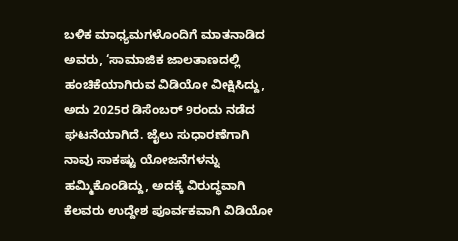ಬಳಿಕ ಮಾಧ್ಯಮಗಳೊಂದಿಗೆ ಮಾತನಾಡಿದ ಅವರು, ‘ಸಾಮಾಜಿಕ ಜಾಲತಾಣದಲ್ಲಿ ಹಂಚಿಕೆಯಾಗಿರುವ ವಿಡಿಯೋ ವೀಕ್ಷಿಸಿದ್ದು, ಅದು 2025ರ ಡಿಸೆಂಬರ್ 9ರಂದು ನಡೆದ ಘಟನೆಯಾಗಿದೆ. ಜೈಲು ಸುಧಾರಣೆಗಾಗಿ ನಾವು ಸಾಕಷ್ಟು ಯೋಜನೆಗಳನ್ನು ಹಮ್ಮಿಕೊಂಡಿದ್ದು, ಅದಕ್ಕೆ ವಿರುದ್ಧವಾಗಿ ಕೆಲವರು ಉದ್ದೇಶ ಪೂರ್ವಕವಾಗಿ ವಿಡಿಯೋ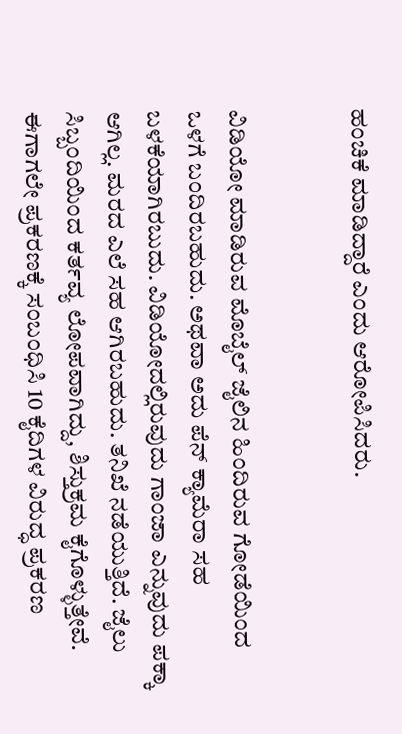ಹಂಚಿಕೆ ಮಾಡಿದ್ದಾರೆ ಎಂದು ಆರೋಪಿಸಿದರು.


ವಿಡಿಯೋ ಮಾಡಿರುವ ಮೊಬೈಲ್‌ ಜೈಲಿನ ಹಿಂದಿರುವ ಗೋಡೆಯಿಂದ ಒಳಗೆ ಬಂದಿರಬಹುದು. ಅಥವಾ ಅದು ಪೆನ್ ಕ್ಯಾಮೆರಾ ಸಹ ಬಳಕೆಯಾಗಿರಬುದು. ವಿಡಿಯೋದಲ್ಲಿರುವುದು ಗಾಂಜಾ ಎನ್ನುವುದು ಪಕ್ಕಾ ಆಗಿಲ್ಲ. ಮರದ ಎಲೆ ಸಹ ಆಗಿರಬಹುದು. ತನಿಖೆ ನಡೆಯುತ್ತಿದೆ. ಜೈಲು ಸಿಬ್ಬಂದಿಯಿಂದ ಕರ್ತವ್ಯ ಲೋಪವಾಗಿದ್ದು, ಶಿಸ್ತುಕ್ರಮ ಕೈಗೊಳ್ಳುತ್ತೇವೆ. ಈಗಾಗಲೇ ಪ್ರಕರಣಕ್ಕೆ ಸಂಬಂಧಿಸಿ 10 ಕೈದಿಗಳ ವಿರುದ್ಧ ಪ್ರಕರಣ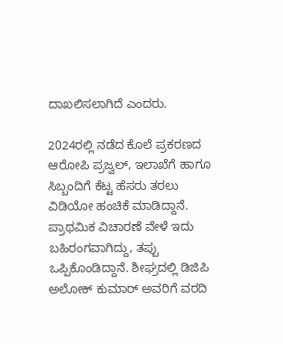ದಾಖಲಿಸಲಾಗಿದೆ ಎಂದರು.

2024ರಲ್ಲಿ ನಡೆದ ಕೊಲೆ ಪ್ರಕರಣದ ಆರೋಪಿ ಪ್ರಜ್ವಲ್, ಇಲಾಖೆಗೆ ಹಾಗೂ ಸಿಬ್ಬಂದಿಗೆ ಕೆಟ್ಟ ಹೆಸರು ತರಲು ವಿಡಿಯೋ ಹಂಚಿಕೆ ಮಾಡಿದ್ದಾನೆ. ಪ್ರಾಥಮಿಕ ವಿಚಾರಣೆ ವೇಳೆ ಇದು ಬಹಿರಂಗವಾಗಿದ್ದು, ತಪ್ಪು ಒಪ್ಪಿಕೊಂಡಿದ್ದಾನೆ. ಶೀಘ್ರದಲ್ಲಿ ಡಿಜಿಪಿ ಅಲೋಕ್‌ ಕುಮಾರ್‌ ಅವರಿಗೆ ವರದಿ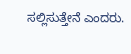ಸಲ್ಲಿಸುತ್ತೇನೆ ಎಂದರು.